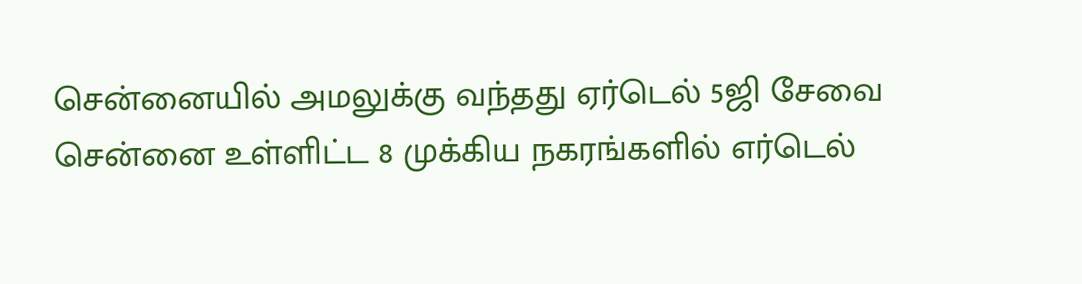சென்னையில் அமலுக்கு வந்தது ஏர்டெல் 5ஜி சேவை
சென்னை உள்ளிட்ட 8 முக்கிய நகரங்களில் எர்டெல்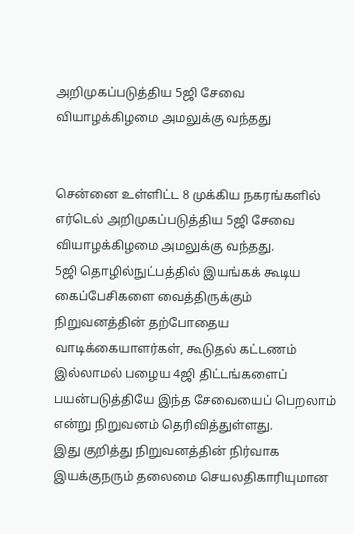அறிமுகப்படுத்திய 5ஜி சேவை வியாழக்கிழமை அமலுக்கு வந்தது


சென்னை உள்ளிட்ட 8 முக்கிய நகரங்களில் எர்டெல் அறிமுகப்படுத்திய 5ஜி சேவை வியாழக்கிழமை அமலுக்கு வந்தது.
5ஜி தொழில்நுட்பத்தில் இயங்கக் கூடிய கைப்பேசிகளை வைத்திருக்கும் நிறுவனத்தின் தற்போதைய வாடிக்கையாளர்கள், கூடுதல் கட்டணம் இல்லாமல் பழைய 4ஜி திட்டங்களைப் பயன்படுத்தியே இந்த சேவையைப் பெறலாம் என்று நிறுவனம் தெரிவித்துள்ளது.
இது குறித்து நிறுவனத்தின் நிர்வாக இயக்குநரும் தலைமை செயலதிகாரியுமான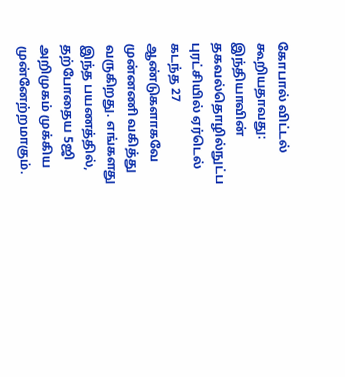கோபால் விட்டல் கூறியதாவது:
இந்தியாவின் தகவல்தொழில்நுட்ப புரட்சியில் ஏர்டெல் கடந்த 27 ஆண்டுகளாகவே முன்னணி வகித்து வருகிறது. எங்களது இந்த பயணத்தில், தற்போதைய 5ஜி அறிமுகம் முக்கிய முன்னேற்றமாகும்.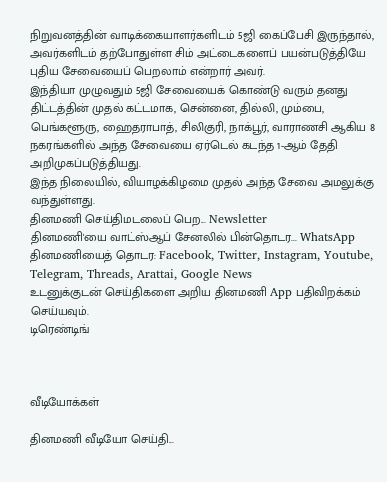நிறுவனத்தின் வாடிக்கையாளர்களிடம் 5ஜி கைப்பேசி இருந்தால், அவர்களிடம் தற்போதுள்ள சிம் அட்டைகளைப் பயன்படுத்தியே புதிய சேவையைப் பெறலாம் என்றார் அவர்.
இந்தியா முழுவதும் 5ஜி சேவையைக் கொண்டு வரும் தனது திட்டத்தின் முதல் கட்டமாக, சென்னை, தில்லி, மும்பை, பெங்களூரு, ஹைதராபாத், சிலிகுரி, நாக்பூர், வாராணசி ஆகிய 8 நகரங்களில் அந்த சேவையை ஏர்டெல் கடந்த 1-ஆம் தேதி அறிமுகப்படுத்தியது.
இந்த நிலையில், வியாழக்கிழமை முதல் அந்த சேவை அமலுக்கு வந்துள்ளது.
தினமணி செய்திமடலைப் பெற... Newsletter
தினமணி'யை வாட்ஸ்ஆப் சேனலில் பின்தொடர... WhatsApp
தினமணியைத் தொடர: Facebook, Twitter, Instagram, Youtube, Telegram, Threads, Arattai, Google News
உடனுக்குடன் செய்திகளை அறிய தினமணி App பதிவிறக்கம் செய்யவும்.
டிரெண்டிங்



வீடியோக்கள்

தினமணி வீடியோ செய்தி...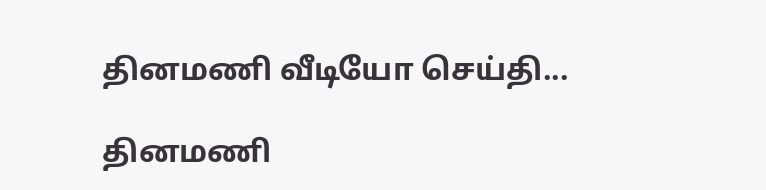தினமணி வீடியோ செய்தி...

தினமணி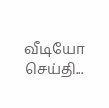வீடியோ செய்தி...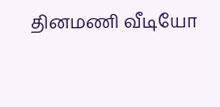தினமணி வீடியோ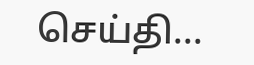செய்தி...